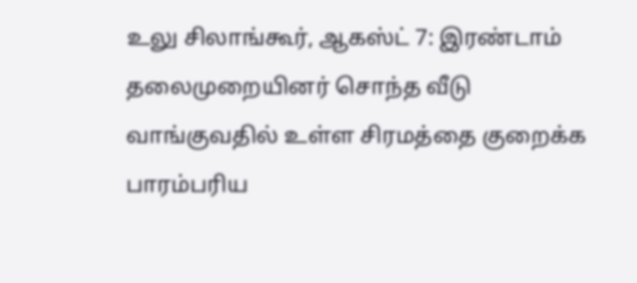உலு சிலாங்கூர், ஆகஸ்ட் 7: இரண்டாம் தலைமுறையினர் சொந்த வீடு வாங்குவதில் உள்ள சிரமத்தை குறைக்க பாரம்பரிய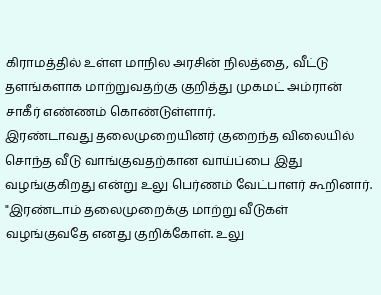கிராமத்தில் உள்ள மாநில அரசின் நிலத்தை, வீட்டு தளங்களாக மாற்றுவதற்கு குறித்து முகமட் அம்ரான் சாகீர் எண்ணம் கொண்டுள்ளார்.
இரண்டாவது தலைமுறையினர் குறைந்த விலையில் சொந்த வீடு வாங்குவதற்கான வாய்ப்பை இது வழங்குகிறது என்று உலு பெர்ணம் வேட்பாளர் கூறினார்.
"இரண்டாம் தலைமுறைக்கு மாற்று வீடுகள் வழங்குவதே எனது குறிக்கோள். உலு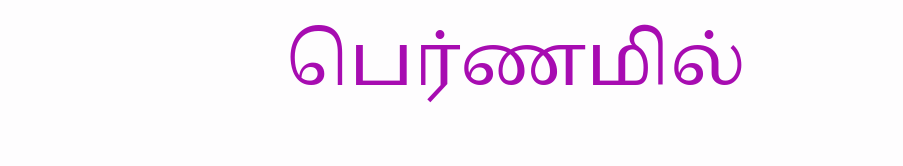பெர்ணமில்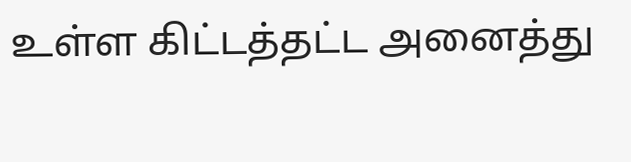உள்ள கிட்டத்தட்ட அனைத்து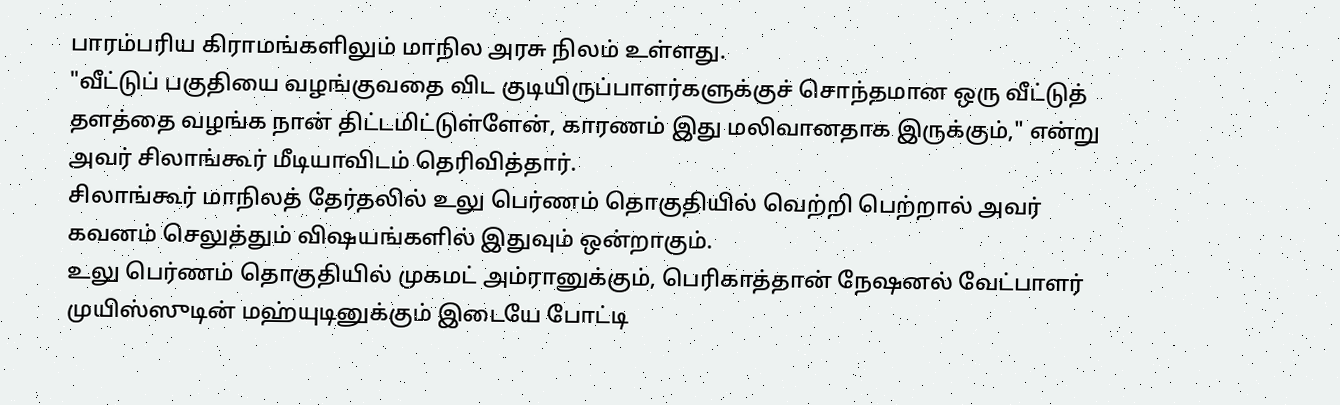பாரம்பரிய கிராமங்களிலும் மாநில அரசு நிலம் உள்ளது.
"வீட்டுப் பகுதியை வழங்குவதை விட குடியிருப்பாளர்களுக்குச் சொந்தமான ஒரு வீட்டுத் தளத்தை வழங்க நான் திட்டமிட்டுள்ளேன், காரணம் இது மலிவானதாக இருக்கும்," என்று அவர் சிலாங்கூர் மீடியாவிடம் தெரிவித்தார்.
சிலாங்கூர் மாநிலத் தேர்தலில் உலு பெர்ணம் தொகுதியில் வெற்றி பெற்றால் அவர் கவனம் செலுத்தும் விஷயங்களில் இதுவும் ஒன்றாகும்.
உலு பெர்ணம் தொகுதியில் முகமட் அம்ரானுக்கும், பெரிகாத்தான் நேஷனல் வேட்பாளர் முயிஸ்ஸுடின் மஹ்யுடினுக்கும் இடையே போட்டி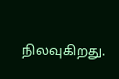நிலவுகிறது.